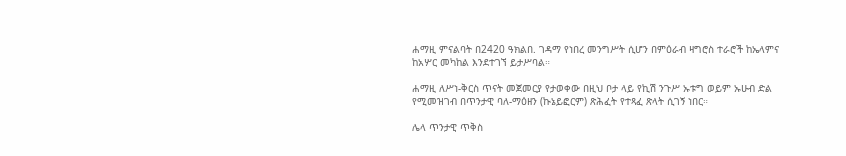ሐማዚ ምናልባት በ2420 ዓክልበ. ገዳማ የነበረ መንግሥት ሲሆን በምዕራብ ዛግሮስ ተራሮች ከኤላምና ከአሦር መካከል እንደተገኘ ይታሥባል።

ሐማዚ ለሥነ-ቅርስ ጥናት መጀመርያ የታወቀው በዚህ ቦታ ላይ የኪሽ ንጉሥ ኡቱግ ወይም ኡሁብ ድል የሚመዝገብ በጥንታዊ ባለ-ማዕዘን (ኩኔይፎርም) ጽሕፈት የተጻፈ ጽላት ሲገኝ ነበር።

ሌላ ጥንታዊ ጥቅስ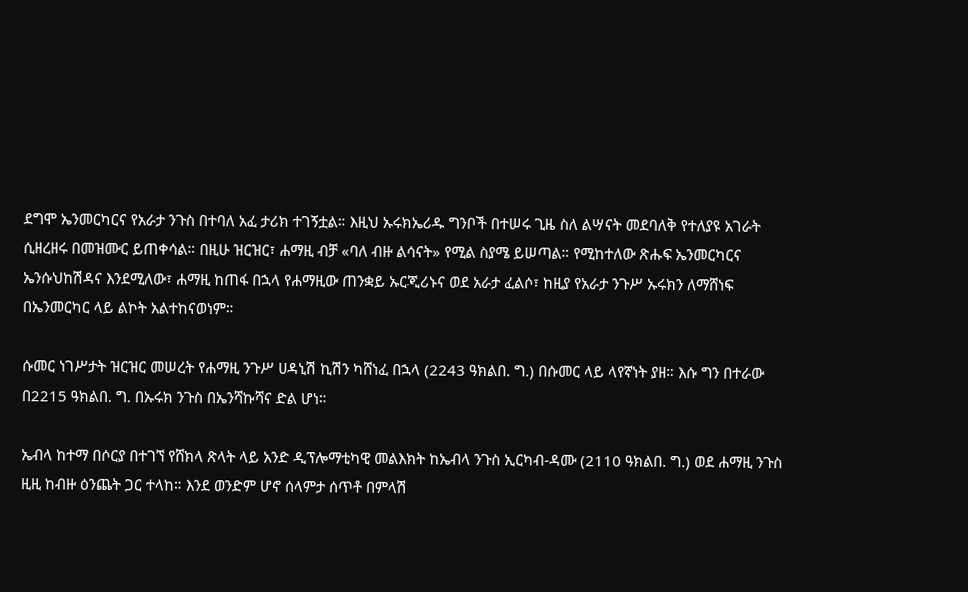ደግሞ ኤንመርካርና የአራታ ንጉስ በተባለ አፈ ታሪክ ተገኝቷል። እዚህ ኡሩክኤሪዱ ግንቦች በተሠሩ ጊዜ ስለ ልሣናት መደባለቅ የተለያዩ አገራት ሲዘረዘሩ በመዝሙር ይጠቀሳል። በዚሁ ዝርዝር፣ ሐማዚ ብቻ «ባለ ብዙ ልሳናት» የሚል ስያሜ ይሠጣል። የሚከተለው ጽሑፍ ኤንመርካርና ኤንሱህከሽዳና እንደሚለው፣ ሐማዚ ከጠፋ በኋላ የሐማዚው ጠንቋይ ኡርጂሪኑና ወደ አራታ ፈልሶ፣ ከዚያ የአራታ ንጉሥ ኡሩክን ለማሸነፍ በኤንመርካር ላይ ልኮት አልተከናወነም።

ሱመር ነገሥታት ዝርዝር መሠረት የሐማዚ ንጉሥ ሀዳኒሽ ኪሽን ካሸነፈ በኋላ (2243 ዓክልበ. ግ.) በሱመር ላይ ላየኛነት ያዘ። እሱ ግን በተራው በ2215 ዓክልበ. ግ. በኡሩክ ንጉስ በኤንሻኩሻና ድል ሆነ።

ኤብላ ከተማ በሶርያ በተገኘ የሸክላ ጽላት ላይ አንድ ዲፕሎማቲካዊ መልእክት ከኤብላ ንጉስ ኢርካብ-ዳሙ (2110 ዓክልበ. ግ.) ወደ ሐማዚ ንጉስ ዚዚ ከብዙ ዕንጨት ጋር ተላከ። እንደ ወንድም ሆኖ ሰላምታ ሰጥቶ በምላሽ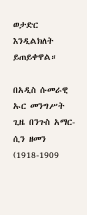ወታድር እንዲልክለት ይጠይቀዋል።

በአዲስ ሱመራዊ ኡር መንግሥት ጊዜ በንጉስ አማር-ሲን ዘመን (1918-1909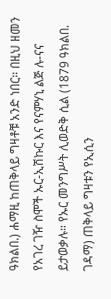ዓክልበ.) ሐማዚ ከጠቅላይ ግዛቶቹ አንድ ነበር። በዚህ ዘመን የአገረ ገዥ ስሞች ኡር-ኢሽኩር እና የናምሃኒ ልጅ ሉ-ናና ይታወቃሉ። የኡር መንግሥት ሊወድቅ ሲል (1879 ዓክልበ. ገዳማ) ጠቅላይ ግዛቱን የኢሲን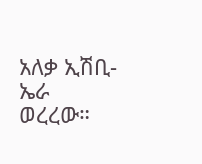አለቃ ኢሽቢ-ኤራ ወረረው።